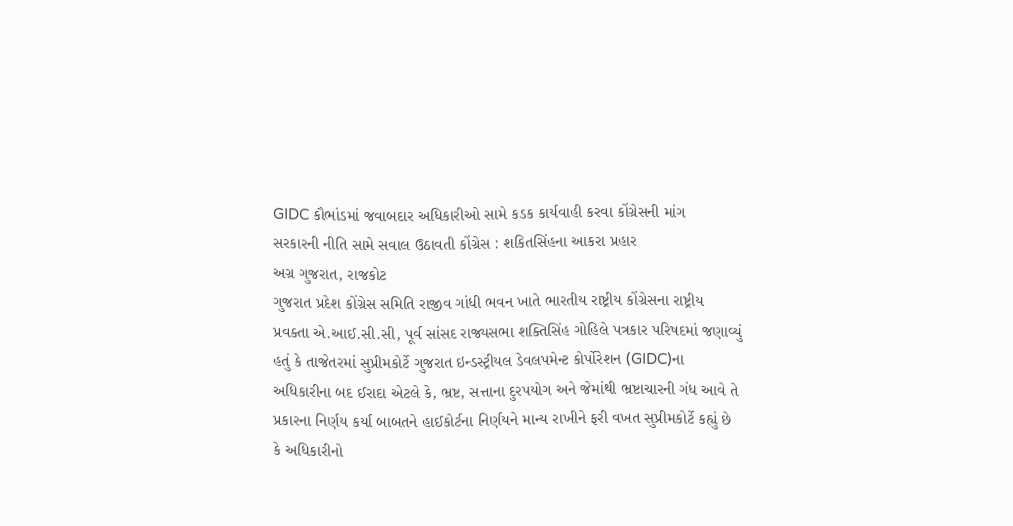GIDC કૌભાંડમાં જવાબદાર અધિકારીઓ સામે કડક કાર્યવાહી કરવા કોંગ્રેસની માંગ
સરકારની નીતિ સામે સવાલ ઉઠાવતી કોંગ્રેસ : શકિતસિંહના આકરા પ્રહાર
અગ્ર ગુજરાત, રાજકોટ
ગુજરાત પ્રદેશ કોંગ્રેસ સમિતિ રાજીવ ગાંધી ભવન ખાતે ભારતીય રાષ્ટ્રીય કોંગ્રેસના રાષ્ટ્રીય પ્રવક્તા એ.આઈ.સી.સી, પૂર્વ સાંસદ રાજ્યસભા શક્તિસિંહ ગોહિલે પત્રકાર પરિષદમાં જણાવ્યું હતું કે તાજેતરમાં સુપ્રીમકોર્ટે ગુજરાત ઇન્ડસ્ટ્રીયલ ડેવલપમેન્ટ કોર્પોરેશન (GIDC)ના અધિકારીના બદ ઈરાદા એટલે કે, ભ્રષ્ટ, સત્તાના દુરપયોગ અને જેમાંથી ભ્રષ્ટાચારની ગંધ આવે તે પ્રકારના નિર્ણય કર્યા બાબતને હાઈકોર્ટના નિર્ણયને માન્ય રાખીને ફરી વખત સુપ્રીમકોર્ટે કહ્યું છે કે અધિકારીનો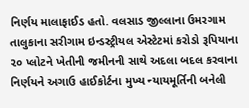નિર્ણય માલાફાઈડ હતો. વલસાડ જીલ્લાના ઉમરગામ તાલુકાના સરીગામ ઇન્ડસ્ટ્રીયલ એસ્ટેટમાં કરોડો રૂપિયાના ૨૦ પ્લોટને ખેતીની જમીનની સાથે અદલા બદલ કરવાના નિર્ણયને અગાઉ હાઈકોર્ટના મુખ્ય ન્યાયમૂર્તિની બનેલી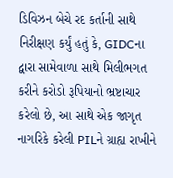ડિવિઝન બેચે રદ કર્તાની સાથે નિરીક્ષણ કર્યું હતું કે, GIDCના દ્વારા સામેવાળા સાથે મિલીભગત કરીને કરોડો રૂપિયાનો ભ્રષ્ટાચાર કરેલો છે, આ સાથે એક જાગૃત નાગરિકે કરેલી PILને ગ્રાહ્ય રાખીને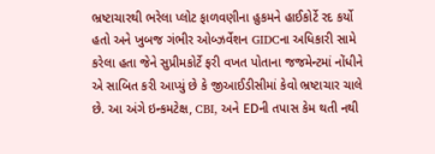ભ્રષ્ટાચારથી ભરેલા પ્લોટ ફાળવણીના હુકમને હાઈકોર્ટે રદ કર્યો હતો અને ખુબજ ગંભીર ઓબ્ઝર્વેશન GIDCના અધિકારી સામે કરેલા હતા જેને સુપ્રીમકોર્ટે ફરી વખત પોતાના જજમેન્ટમાં નોંધીને એ સાબિત કરી આપ્યું છે કે જીઆઈડીસીમાં કેવો ભ્રષ્ટાચાર ચાલે છે. આ અંગે ઇન્કમટેક્ષ, CBI, અને EDની તપાસ કેમ થતી નથી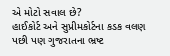એ મોટો સવાલ છે?
હાઈકોર્ટ અને સુપ્રીમકોર્ટના કડક વલણ પછી પણ ગુજરાતના ભ્રષ્ટ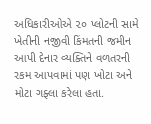અધિકારીઓએ ૨૦ પ્લોટની સામે ખેતીની નજીવી કિંમતની જમીન આપી દેનાર વ્યક્તિને વળતરની રકમ આપવામાં પણ ખોટા અને મોટા ગફ્લા કરેલા હતા.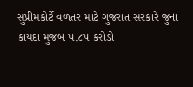સુપ્રીમકોર્ટે વળતર માટે ગુજરાત સરકારે જુના કાયદા મુજબ ૫.૮૫ કરોડો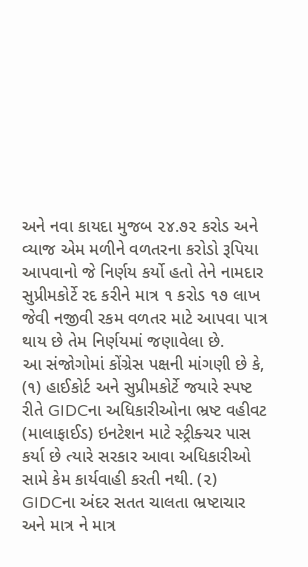અને નવા કાયદા મુજબ ૨૪.૭૨ કરોડ અને વ્યાજ એમ મળીને વળતરના કરોડો રૂપિયા આપવાનો જે નિર્ણય કર્યો હતો તેને નામદાર સુપ્રીમકોર્ટે રદ કરીને માત્ર ૧ કરોડ ૧૭ લાખ જેવી નજીવી રકમ વળતર માટે આપવા પાત્ર થાય છે તેમ નિર્ણયમાં જણાવેલા છે.
આ સંજોગોમાં કોંગ્રેસ પક્ષની માંગણી છે કે, (૧) હાઈકોર્ટ અને સુપ્રીમકોર્ટે જયારે સ્પષ્ટ રીતે GIDCના અધિકારીઓના ભ્રષ્ટ વહીવટ (માલાફાઈડ) ઇનટેશન માટે સ્ટ્રીક્ચર પાસ કર્યા છે ત્યારે સરકાર આવા અધિકારીઓ સામે કેમ કાર્યવાહી કરતી નથી. (૨) GIDCના અંદર સતત ચાલતા ભ્રષ્ટાચાર અને માત્ર ને માત્ર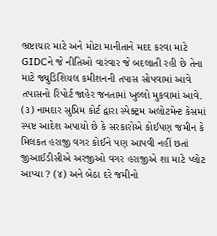ભ્રષ્ટાચાર માટે અને મોટા માનીતાને મદદ કરવા માટે GIDCને જે નીતિઓ વારંવાર જે બદલાતી રહી છે તેના માટે જ્યુડિશિયલ કમીશનની તપાસ સોપવામાં આવે તપાસનો રિપોર્ટ જાહેર જનતામાં ખુલ્લો મુકવામાં આવે. (૩) નામદાર સુપ્રિમ કોર્ટ દ્વારા સ્પેક્ટ્રમ અલોટમેન્ટ કેસમાં સ્પષ્ટ આદેશ અપાયો છે કે સરકારોએ કોઈપણ જમીન કે મિલકત હરાજી વગર કોઈને પણ આપવી નહીં છતાં જીઆઈડીસીએ અરજીઓ વગર હરાજીએ શા માટે પ્લોટ આપ્યા ? (૪) અને બેઠા દરે જમીનો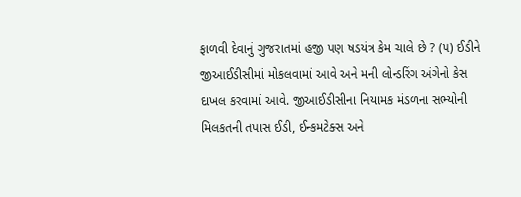ફાળવી દેવાનું ગુજરાતમાં હજી પણ ષડયંત્ર કેમ ચાલે છે ? (૫) ઈડીને જીઆઈડીસીમાં મોકલવામાં આવે અને મની લોન્ડરિંગ અંગેનો કેસ દાખલ કરવામાં આવે. જીઆઈડીસીના નિયામક મંડળના સભ્યોની મિલકતની તપાસ ઈડી, ઈન્કમટેક્સ અને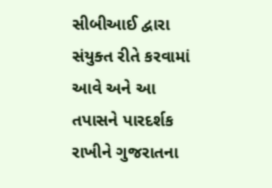સીબીઆઈ દ્વારા સંયુક્ત રીતે કરવામાં આવે અને આ તપાસને પારદર્શક રાખીને ગુજરાતના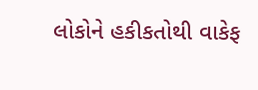લોકોને હકીકતોથી વાકેફ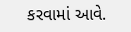કરવામાં આવે.